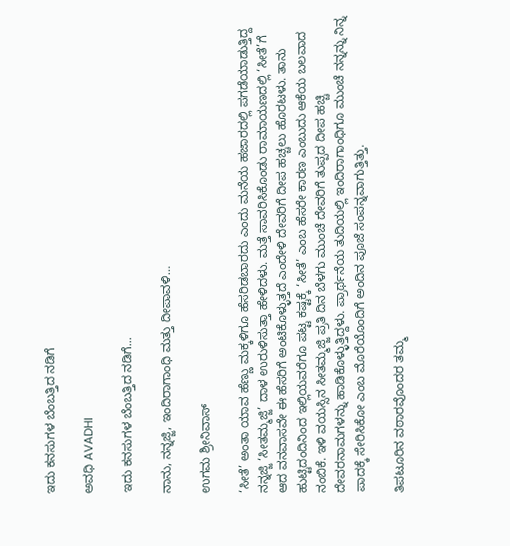ಇದು ಕನಸುಗಳ ಬೆಂಬತ್ತಿದ ನಡಿಗೆ‍

ಅವಧಿ AVADHI

ಇದು ಕನಸುಗಳ ಬೆಂಬತ್ತಿದ ನಡಿಗೆ...

ನಾನು, ನನ್ನಜ್ಜಿ, ಇಂದಿರಾಗಾಂಧಿ ಮತ್ತು ದೀಪಾವಳಿ…

ಉಗಮ ಶ್ರೀನಿವಾಸ್

‘ಸೀತೆ’ ಅಂತಾ ಯಾವ ಹೆಣ್ಣು ಮಕ್ಕಳಿಗೂ ಹೆಸರಿಡಬಾರದು ಎಂದು ಮನೆಯ ಹಜಾರದಲ್ಲಿ ಪಗಡೆಯಾಡುತ್ತಿದ್ದ ನನ್ನಜ್ಜಿ ‘ಸೀತಮ್ಮಜ್ಜಿ’ ದಾಳ ಉರುಳಿಸುತ್ತಾ ಹೇಳಿದಳು. ಮತ್ತೆ ಸಾವರಿಸಿಕೊಂಡು ರಾಮಾಯಣದಲ್ಲಿ ‘ಸೀತೆ’ಗೆ ಆದ ವನವಾಸವೇ ಈ ಹೆಸರಿಗೆ ಅಂಟಿಕೊಳ್ಳುತ್ತದೆ ಎಂದೇಳಿ ದೇವರಿಗೆ ದೀಪ ಹಚ್ಚಲು ಹೊರಟಳು. ತಾನು ಹುಟ್ಟಿದಂದಿನಿಂದ ಇಲ್ಲಿಯವರೆಗೂ ಪಟ್ಟ ಕಷ್ಟಕ್ಕೆ ‘ಸೀತೆ’ ಎಂಬ ಹೆಸರೇ ಕಾರಣ ಎಂಬುದು ಆಕೆಯ ಬಲವಾದ ನಂಬಿಕೆ. ಇಳಿ ವಯಸ್ಸಿನ ಸೀತಮ್ಮಜ್ಜಿ ಪ್ರತಿ ದಿನ ಬೆಳಗು ಮುಂಚೆ ದೇವರಿಗೆ ತುಪ್ಪದ ದೀಪ ಹಚ್ಚಿ ದೇವರನಾಮಗಳನ್ನು ಹಾಡಿಕೊಳ್ಳುತ್ತಿದ್ದಳು. ಪ್ರಾರ್ಥನೆಯ ತುದಿಯಲ್ಲಿ ಇಂದಿರಾಗಾಂಧಿಗೂ ಮುಂಚೆ ನನ್ನನ್ನು ನಿನ್ನ ಪಾದಕ್ಕೆ ಸೇರಿಸಿಕೋ ಎಂಬ ಮೊರೆಯೊಂದಿಗೆ ಅಂದಿನ ಪೂಜೆ ಸಂಪನ್ನವಾಗುತ್ತಿತ್ತು.

ತಿಪಟೂರಿನ ವಠಾರವೊಂದರ ತಮ್ಮ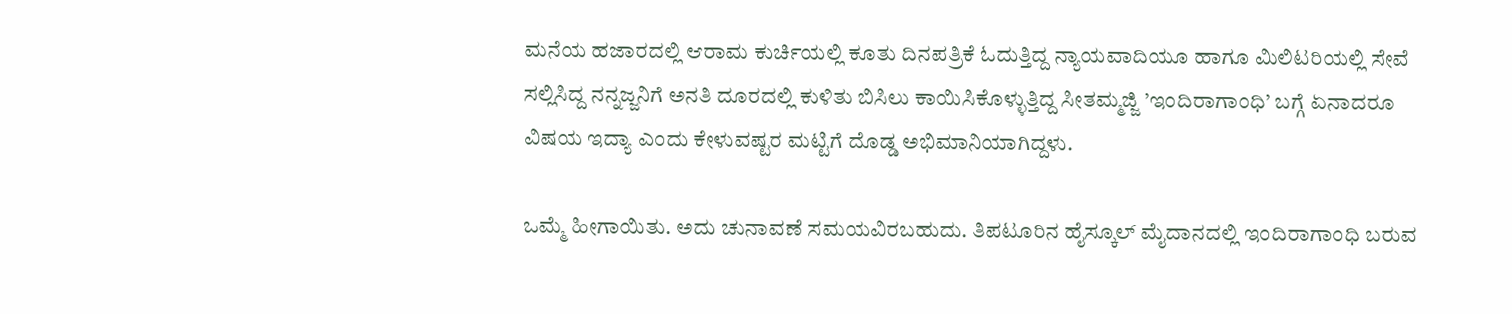ಮನೆಯ ಹಜಾರದಲ್ಲಿ ಆರಾಮ ಕುರ್ಚಿಯಲ್ಲಿ ಕೂತು ದಿನಪತ್ರಿಕೆ ಓದುತ್ತಿದ್ದ ನ್ಯಾಯವಾದಿಯೂ ಹಾಗೂ ಮಿಲಿಟರಿಯಲ್ಲಿ ಸೇವೆ ಸಲ್ಲಿಸಿದ್ದ ನನ್ನಜ್ಜನಿಗೆ ಅನತಿ ದೂರದಲ್ಲಿ ಕುಳಿತು ಬಿಸಿಲು ಕಾಯಿಸಿಕೊಳ್ಳುತ್ತಿದ್ದ ಸೀತಮ್ಮಜ್ಜಿ ’ಇಂದಿರಾಗಾಂಧಿ’ ಬಗ್ಗೆ ಏನಾದರೂ ವಿಷಯ ಇದ್ಯಾ ಎಂದು ಕೇಳುವಷ್ಟರ ಮಟ್ಟಿಗೆ ದೊಡ್ಡ ಅಭಿಮಾನಿಯಾಗಿದ್ದಳು.

ಒಮ್ಮೆ ಹೀಗಾಯಿತು. ಅದು ಚುನಾವಣೆ ಸಮಯವಿರಬಹುದು. ತಿಪಟೂರಿನ ಹೈಸ್ಕೂಲ್ ಮೈದಾನದಲ್ಲಿ ಇಂದಿರಾಗಾಂಧಿ ಬರುವ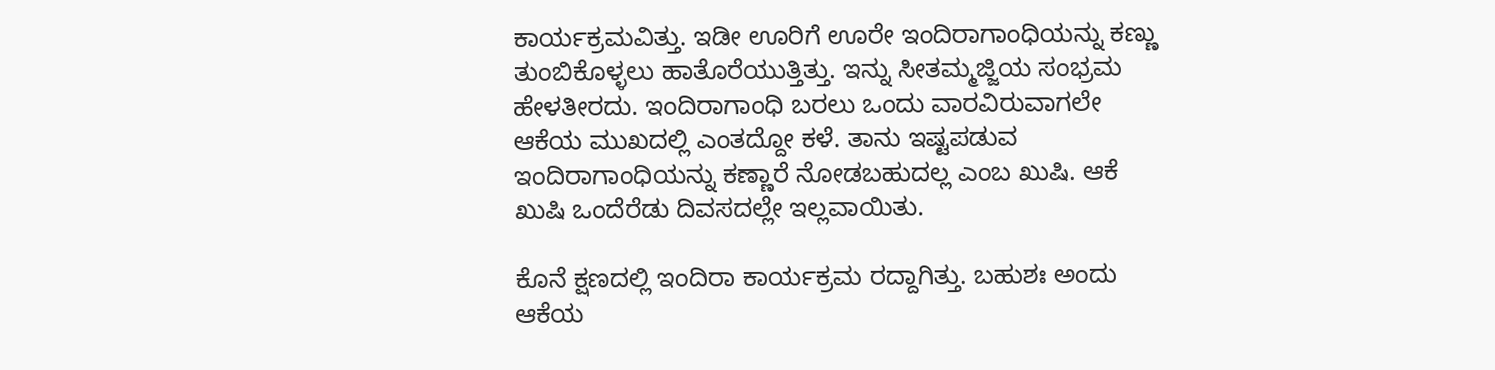ಕಾರ್ಯಕ್ರಮವಿತ್ತು. ಇಡೀ ಊರಿಗೆ ಊರೇ ಇಂದಿರಾಗಾಂಧಿಯನ್ನು ಕಣ್ಣು ತುಂಬಿಕೊಳ್ಳಲು ಹಾತೊರೆಯುತ್ತಿತ್ತು. ಇನ್ನು ಸೀತಮ್ಮಜ್ಜಿಯ ಸಂಭ್ರಮ ಹೇಳತೀರದು. ಇಂದಿರಾಗಾಂಧಿ ಬರಲು ಒಂದು ವಾರವಿರುವಾಗಲೇ ಆಕೆಯ ಮುಖದಲ್ಲಿ ಎಂತದ್ದೋ ಕಳೆ. ತಾನು ಇಷ್ಟಪಡುವ ಇಂದಿರಾಗಾಂಧಿಯನ್ನು ಕಣ್ಣಾರೆ ನೋಡಬಹುದಲ್ಲ ಎಂಬ ಖುಷಿ. ಆಕೆ ಖುಷಿ ಒಂದೆರೆಡು ದಿವಸದಲ್ಲೇ ಇಲ್ಲವಾಯಿತು.

ಕೊನೆ ಕ್ಷಣದಲ್ಲಿ ಇಂದಿರಾ ಕಾರ್ಯಕ್ರಮ ರದ್ದಾಗಿತ್ತು. ಬಹುಶಃ ಅಂದು ಆಕೆಯ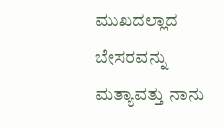ಮುಖದಲ್ಲಾದ ಬೇಸರವನ್ನು ಮತ್ಯಾವತ್ತು ನಾನು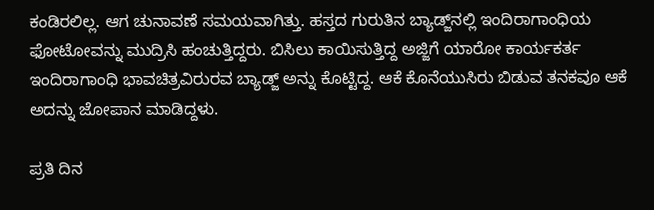ಕಂಡಿರಲಿಲ್ಲ. ಆಗ ಚುನಾವಣೆ ಸಮಯವಾಗಿತ್ತು. ಹಸ್ತದ ಗುರುತಿನ ಬ್ಯಾಡ್ಜ್‌ನಲ್ಲಿ ಇಂದಿರಾಗಾಂಧಿಯ ಫೋಟೋವನ್ನು ಮುದ್ರಿಸಿ ಹಂಚುತ್ತಿದ್ದರು. ಬಿಸಿಲು ಕಾಯಿಸುತ್ತಿದ್ದ ಅಜ್ಜಿಗೆ ಯಾರೋ ಕಾರ್ಯಕರ್ತ ಇಂದಿರಾಗಾಂಧಿ ಭಾವಚಿತ್ರವಿರುರವ ಬ್ಯಾಡ್ಜ್ ಅನ್ನು ಕೊಟ್ಟಿದ್ದ. ಆಕೆ ಕೊನೆಯುಸಿರು ಬಿಡುವ ತನಕವೂ ಆಕೆ ಅದನ್ನು ಜೋಪಾನ ಮಾಡಿದ್ದಳು.

ಪ್ರತಿ ದಿನ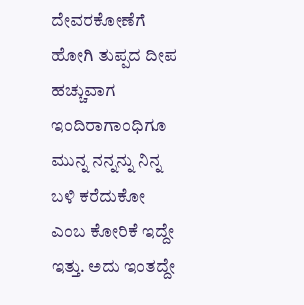ದೇವರಕೋಣೆಗೆ ಹೋಗಿ ತುಪ್ಪದ ದೀಪ ಹಚ್ಚುವಾಗ ಇಂದಿರಾಗಾಂಧಿಗೂ ಮುನ್ನ ನನ್ನನ್ನು ನಿನ್ನ ಬಳಿ ಕರೆದುಕೋ ಎಂಬ ಕೋರಿಕೆ ಇದ್ದೇ ಇತ್ತು. ಅದು ಇಂತದ್ದೇ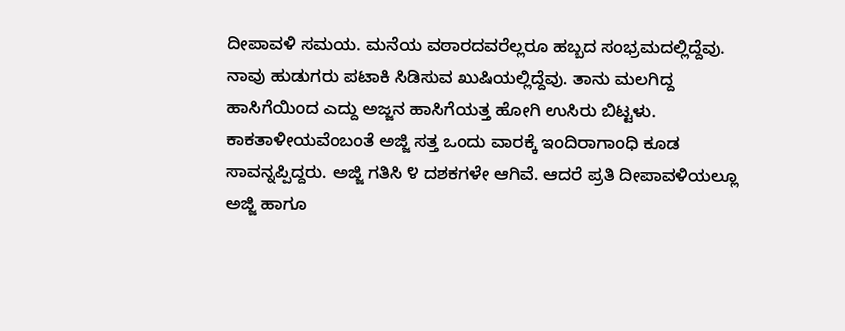ದೀಪಾವಳಿ ಸಮಯ. ಮನೆಯ ವಠಾರದವರೆಲ್ಲರೂ ಹಬ್ಬದ ಸಂಭ್ರಮದಲ್ಲಿದ್ದೆವು. ನಾವು ಹುಡುಗರು ಪಟಾಕಿ ಸಿಡಿಸುವ ಖುಷಿಯಲ್ಲಿದ್ದೆವು. ತಾನು ಮಲಗಿದ್ದ ಹಾಸಿಗೆಯಿಂದ ಎದ್ದು ಅಜ್ಜನ ಹಾಸಿಗೆಯತ್ತ ಹೋಗಿ ಉಸಿರು ಬಿಟ್ಟಳು. ಕಾಕತಾಳೀಯವೆಂಬಂತೆ ಅಜ್ಜಿ ಸತ್ತ ಒಂದು ವಾರಕ್ಕೆ ಇಂದಿರಾಗಾಂಧಿ ಕೂಡ ಸಾವನ್ನಪ್ಪಿದ್ದರು. ಅಜ್ಜಿ ಗತಿಸಿ ೪ ದಶಕಗಳೇ ಆಗಿವೆ. ಆದರೆ ಪ್ರತಿ ದೀಪಾವಳಿಯಲ್ಲೂ ಅಜ್ಜಿ ಹಾಗೂ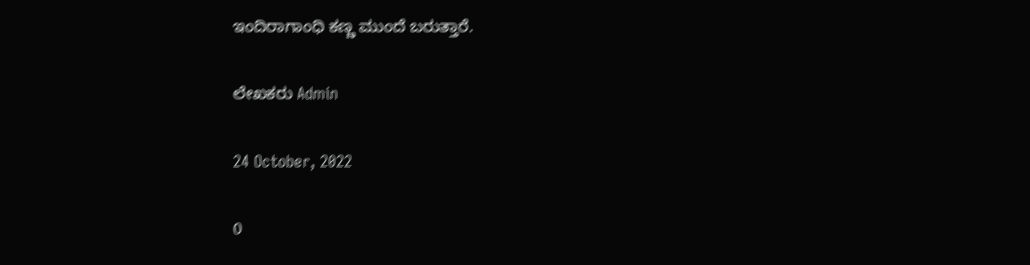ಇಂದಿರಾಗಾಂಧಿ ಕಣ್ಣ ಮುಂದೆ ಬರುತ್ತಾರೆ.

ಲೇಖಕರು Admin

24 October, 2022

0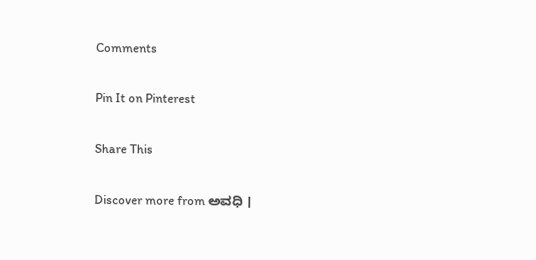Comments

Pin It on Pinterest

Share This

Discover more from ಅವಧಿ ।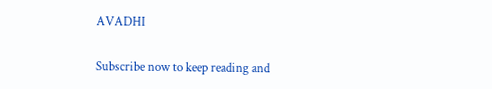AVADHI

Subscribe now to keep reading and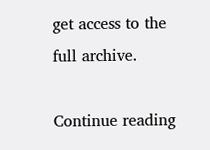get access to the full archive.

Continue reading